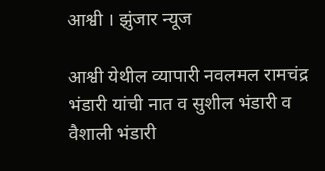आश्वी । झुंजार न्यूज

आश्वी येथील व्यापारी नवलमल रामचंद्र भंडारी यांची नात व सुशील भंडारी व  वैशाली भंडारी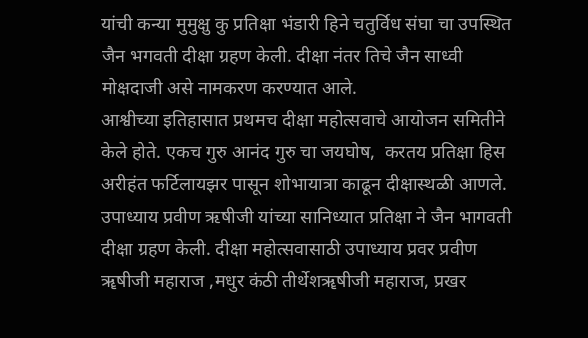यांची कन्या मुमुक्षु कु प्रतिक्षा भंडारी हिने चतुर्विध संघा चा उपस्थित जैन भगवती दीक्षा ग्रहण केली. दीक्षा नंतर तिचे जैन साध्वी मोक्षदाजी असे नामकरण करण्यात आले.
आश्वीच्या इतिहासात प्रथमच दीक्षा महोत्सवाचे आयोजन समितीने केले होते. एकच गुरु आनंद गुरु चा जयघोष,  करतय प्रतिक्षा हिस अरीहंत फर्टिलायझर पासून शोभायात्रा काढून दीक्षास्थळी आणले. उपाध्याय प्रवीण ऋषीजी यांच्या सानिध्यात प्रतिक्षा ने जैन भागवती दीक्षा ग्रहण केली. दीक्षा महोत्सवासाठी उपाध्याय प्रवर प्रवीण ॠषीजी महाराज ,मधुर कंठी तीर्थेशॠषीजी महाराज, प्रखर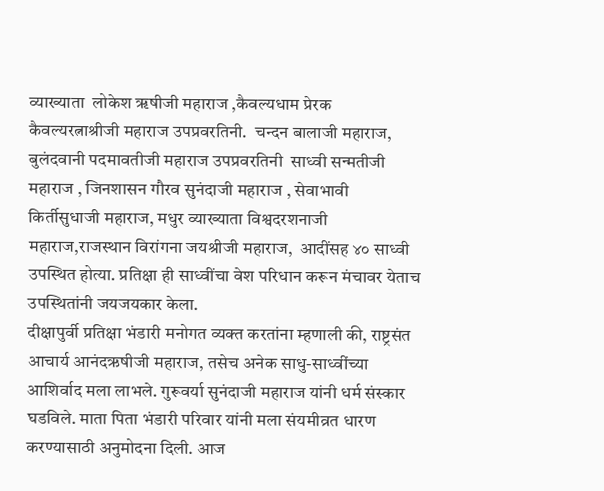व्याख्याता  लोकेश ॠषीजी महाराज ,कैवल्यधाम प्रेरक कैवल्यरत्नाश्रीजी महाराज उपप्रवरतिनी.  चन्दन बालाजी महाराज, बुलंदवानी पदमावतीजी महाराज उपप्रवरतिनी  साध्वी सन्मतीजी महाराज , जिनशासन गौरव सुनंदाजी महाराज , सेवाभावी किर्तीसुधाजी महाराज, मधुर व्याख्याता विश्वदरशनाजी महाराज,राजस्थान विरांगना जयश्रीजी महाराज,  आदींसह ४० साध्वी उपस्थित होत्या. प्रतिक्षा ही साध्वींचा वेश परिधान करून मंचावर येताच उपस्थितांनी जयजयकार केला.
दीक्षापुर्वी प्रतिक्षा भंडारी मनोगत व्यक्त करतांना म्हणाली की, राष्ट्रसंत आचार्य आनंदऋषीजी महाराज, तसेच अनेक साधु-साध्वींच्या आशिर्वाद मला लाभले. गुरूवर्या सुनंदाजी महाराज यांनी धर्म संस्कार घडविले. माता पिता भंडारी परिवार यांनी मला संयमीव्रत धारण करण्यासाठी अनुमोदना दिली. आज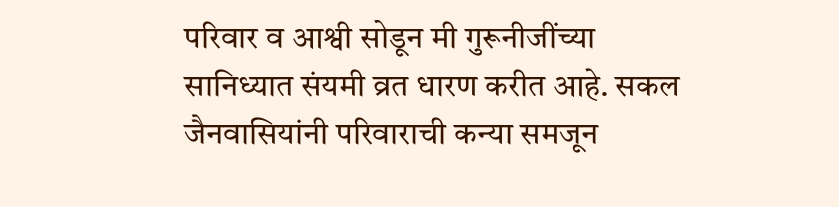परिवार व आश्वी सोडून मी गुरूनीजींच्या सानिध्यात संयमी व्रत धारण करीत आहे. सकल जैनवासियांनी परिवाराची कन्या समजून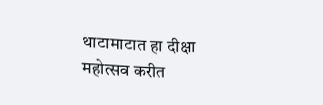थाटामाटात हा दीक्षा महोत्सव करीत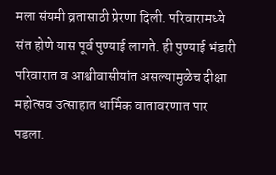मला संयमी व्रतासाठी प्रेरणा दिली. परिवारामध्ये संत होणे यास पूर्व पुण्याई लागते. ही पुण्याई भंडारी परिवारात व आश्वीवासीयांत असल्यामुळेच दीक्षा महोत्सव उत्साहात धार्मिक वातावरणात पार पडला.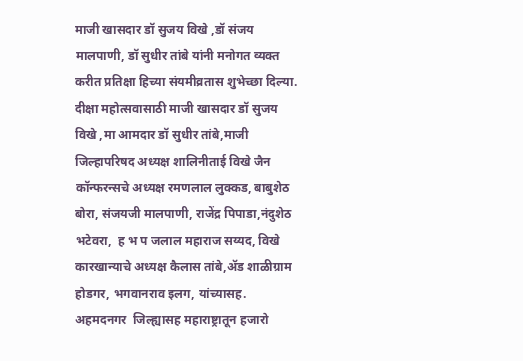माजी खासदार डॉ सुजय विखे ,डॉ संजय मालपाणी, डॉ सुधीर तांबे यांनी मनोगत व्यक्त करीत प्रतिक्षा हिच्या संयमीव्रतास शुभेच्छा दिल्या.
दीक्षा महोत्सवासाठी माजी खासदार डॉ सुजय विखे ,मा आमदार डॉ सुधीर तांबे,माजी जिल्हापरिषद अध्यक्ष शालिनीताई विखे जैन कॉन्फरन्सचे अध्यक्ष रमणलाल लुक्कड, बाबुशेठ बोरा, संजयजी मालपाणी, राजेंद्र पिपाडा,नंदुशेठ भटेवरा,  ह भ प जलाल महाराज सय्यद, विखे कारखान्याचे अध्यक्ष कैलास तांबे,ॲड शाळीग्राम होडगर, भगवानराव इलग, यांच्यासह. अहमदनगर  जिल्ह्यासह महाराष्ट्रातून हजारो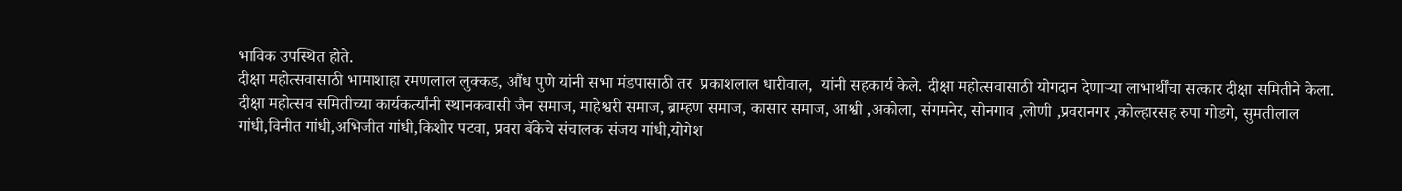भाविक उपस्थित होते.
दीक्षा महोत्सवासाठी भामाशाहा रमणलाल लुक्कड, औंध पुणे यांनी सभा मंडपासाठी तर  प्रकाशलाल धारीवाल,  यांनी सहकार्य केले. दीक्षा महोत्सवासाठी योगदान देणार्‍या लाभार्थींचा सत्कार दीक्षा समितीने केला. दीक्षा महोत्सव समितीच्या कार्यकर्त्यांनी स्थानकवासी जैन समाज, माहेश्वरी समाज, ब्राम्हण समाज, कासार समाज, आश्वी ,अकोला, संगमनेर, सोनगाव ,लोणी ,प्रवरानगर ,कोल्हारसह रुपा गोडगे, सुमतीलाल गांधी,विनीत गांधी,अभिजीत गांधी,किशोर पटवा, प्रवरा बॅकेचे संचालक संजय गांधी,योगेश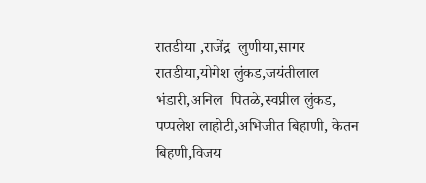रातडीया ,राजेंद्र  लुणीया,सागर रातडीया,योगेश लुंकड,जयंतीलाल भंडारी,अनिल  पितळे,स्वप्नील लुंकड, पप्पलेश लाहोटी,अभिजीत बिहाणी, केतन बिहणी,विजय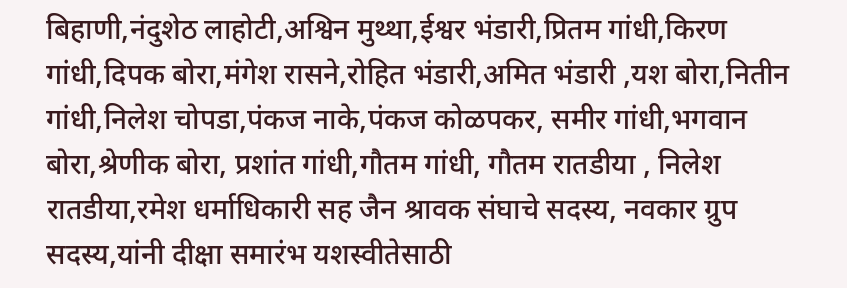बिहाणी,नंदुशेठ लाहोटी,अश्विन मुथ्था,ईश्वर भंडारी,प्रितम गांधी,किरण गांधी,दिपक बोरा,मंगेश रासने,रोहित भंडारी,अमित भंडारी ,यश बोरा,नितीन गांधी,निलेश चोपडा,पंकज नाके,पंकज कोळपकर, समीर गांधी,भगवान बोरा,श्रेणीक बोरा, प्रशांत गांधी,गौतम गांधी, गौतम रातडीया , निलेश रातडीया,रमेश धर्माधिकारी सह जैन श्रावक संघाचे सदस्य, नवकार ग्रुप सदस्य,यांनी दीक्षा समारंभ यशस्वीतेसाठी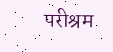परीश्रम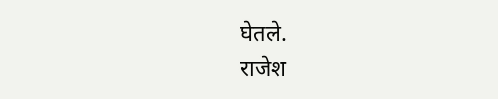घेतले.
राजेश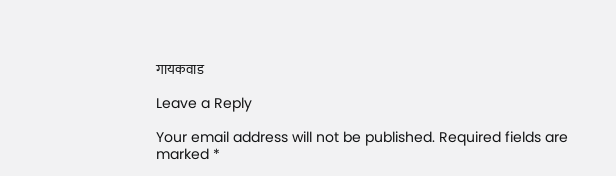गायकवाड

Leave a Reply

Your email address will not be published. Required fields are marked *